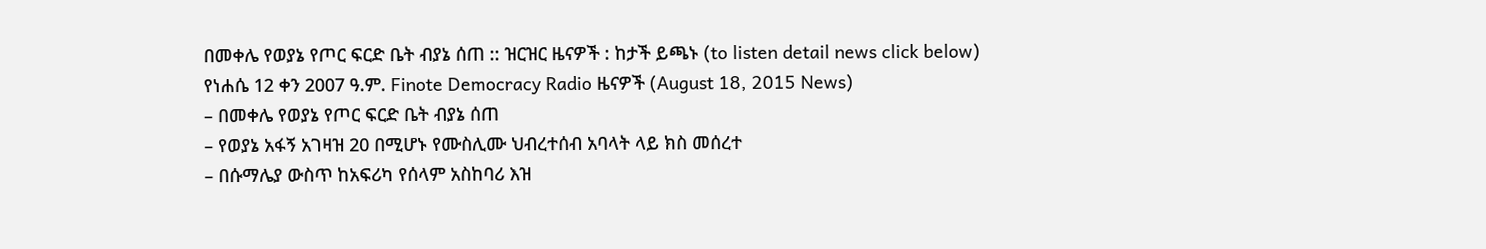በመቀሌ የወያኔ የጦር ፍርድ ቤት ብያኔ ሰጠ :: ዝርዝር ዜናዎች : ከታች ይጫኑ (to listen detail news click below)
የነሐሴ 12 ቀን 2007 ዓ.ም. Finote Democracy Radio ዜናዎች (August 18, 2015 News)
– በመቀሌ የወያኔ የጦር ፍርድ ቤት ብያኔ ሰጠ
– የወያኔ አፋኝ አገዛዝ 20 በሚሆኑ የሙስሊሙ ህብረተሰብ አባላት ላይ ክስ መሰረተ
– በሱማሌያ ውስጥ ከአፍሪካ የሰላም አስከባሪ እዝ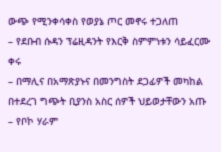ውጭ የሚንቀሳቀስ የወያኔ ጦር መኖሩ ተጋለጠ
– የደቡብ ሱዳን ፕሬዚዳንት የእርቅ ስምምነቱን ሳይፈርሙ ቀሩ
– በማሊና በአማጽያኑና በመንግስት ደጋፊዎች መካከል በተደረገ ግጭት ቢያንስ አስር ሰዎች ህይወታቸውን አጡ
– የቦኮ ሃራም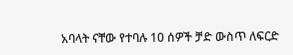አባላት ናቸው የተባሉ 10 ሰዎች ቻድ ውስጥ ለፍርድ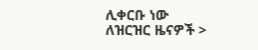ሊቀርቡ ነው
ለዝርዝር ዜናዎች >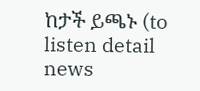ከታች ይጫኑ (to listen detail news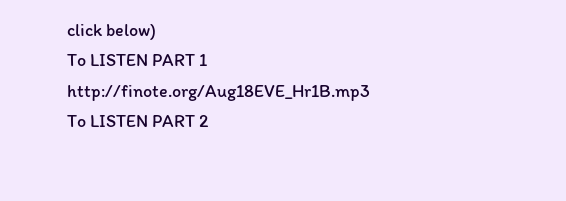click below)
To LISTEN PART 1 http://finote.org/Aug18EVE_Hr1B.mp3
To LISTEN PART 2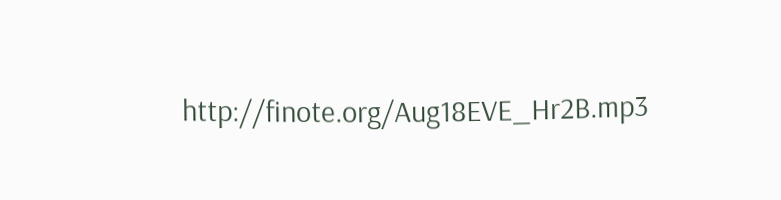http://finote.org/Aug18EVE_Hr2B.mp3